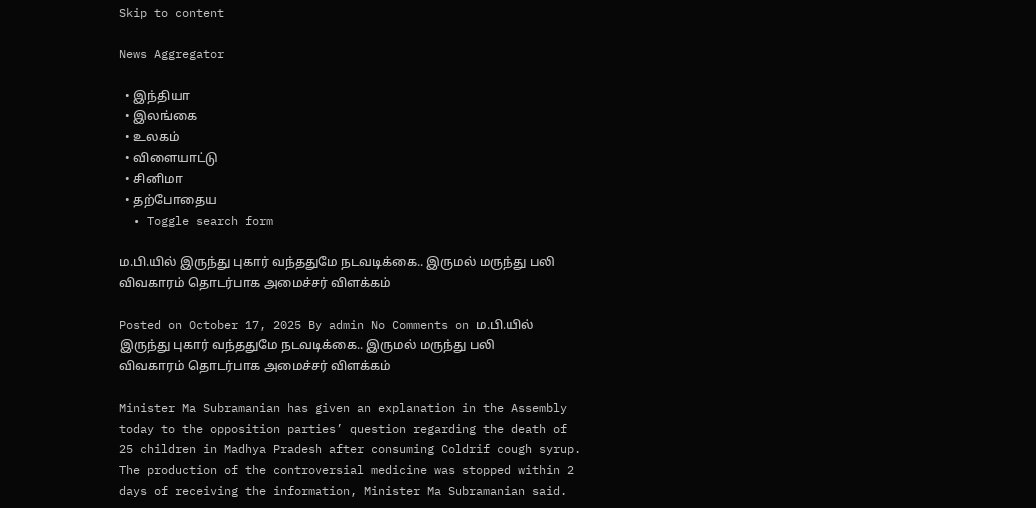Skip to content

News Aggregator

  • இந்தியா
  • இலங்கை
  • உலகம்
  • விளையாட்டு
  • சினிமா
  • தற்போதைய
  • Toggle search form

ம.பி.யில் இருந்து புகார் வந்ததுமே நடவடிக்கை.. இருமல் மருந்து பலி விவகாரம் தொடர்பாக அமைச்சர் விளக்கம்

Posted on October 17, 2025 By admin No Comments on ம.பி.யில் இருந்து புகார் வந்ததுமே நடவடிக்கை.. இருமல் மருந்து பலி விவகாரம் தொடர்பாக அமைச்சர் விளக்கம்

Minister Ma Subramanian has given an explanation in the Assembly today to the opposition parties’ question regarding the death of 25 children in Madhya Pradesh after consuming Coldrif cough syrup. The production of the controversial medicine was stopped within 2 days of receiving the information, Minister Ma Subramanian said.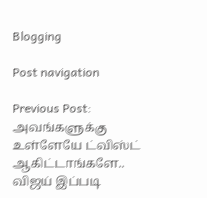Blogging

Post navigation

Previous Post: அவங்களுக்கு உள்ளேயே ட்விஸ்ட் ஆகிட்டாங்களே.. விஜய் இப்படி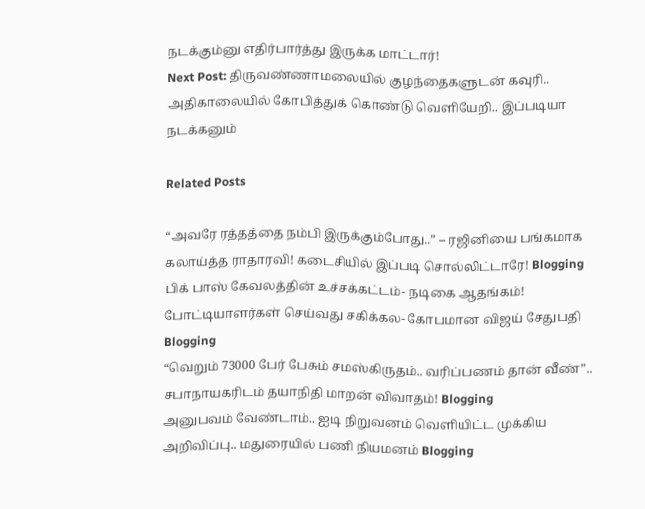நடக்கும்னு எதிர்பார்த்து இருக்க மாட்டார்!
Next Post: திருவண்ணாமலையில் குழந்தைகளுடன் கவுரி.. அதிகாலையில் கோபித்துக் கொண்டு வெளியேறி.. இப்படியா நடக்கனும்

Related Posts

“அவரே ரத்தத்தை நம்பி இருக்கும்போது..” – ரஜினியை பங்கமாக கலாய்த்த ராதாரவி! கடைசியில் இப்படி சொல்லிட்டாரே! Blogging
பிக் பாஸ் கேவலத்தின் உச்சக்கட்டம்- நடிகை ஆதங்கம்! போட்டியாளர்கள் செய்வது சகிக்கல- கோபமான விஜய் சேதுபதி Blogging
“வெறும் 73000 பேர் பேசும் சமஸ்கிருதம்.. வரிப்பணம் தான் வீண்”.. சபாநாயகரிடம் தயாநிதி மாறன் விவாதம்! Blogging
அனுபவம் வேண்டாம்.. ஐடி நிறுவனம் வெளியிட்ட முக்கிய அறிவிப்பு.. மதுரையில் பணி நியமனம் Blogging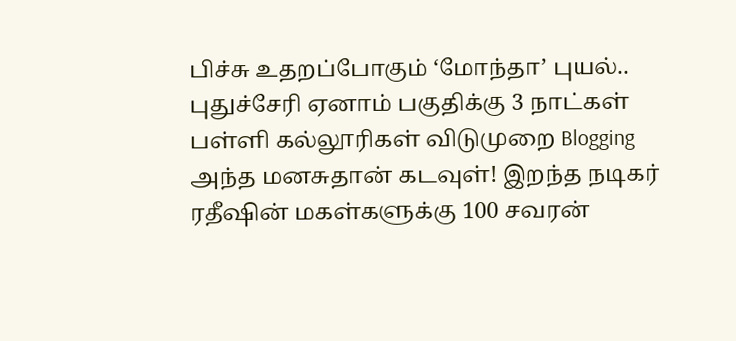பிச்சு உதறப்போகும் ‘மோந்தா’ புயல்.. புதுச்சேரி ஏனாம் பகுதிக்கு 3 நாட்கள் பள்ளி கல்லூரிகள் விடுமுறை Blogging
அந்த மனசுதான் கடவுள்! இறந்த நடிகர் ரதீஷின் மகள்களுக்கு 100 சவரன்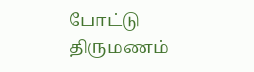போட்டு திருமணம்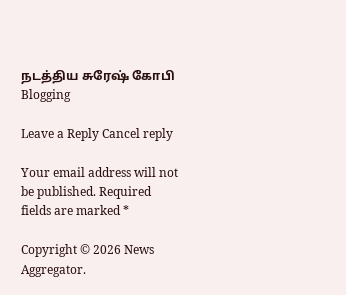நடத்திய சுரேஷ் கோபி Blogging

Leave a Reply Cancel reply

Your email address will not be published. Required fields are marked *

Copyright © 2026 News Aggregator.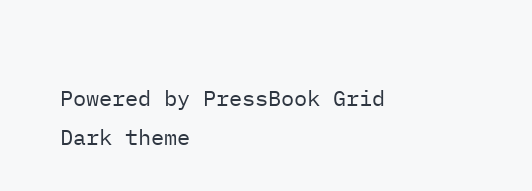Powered by PressBook Grid Dark theme